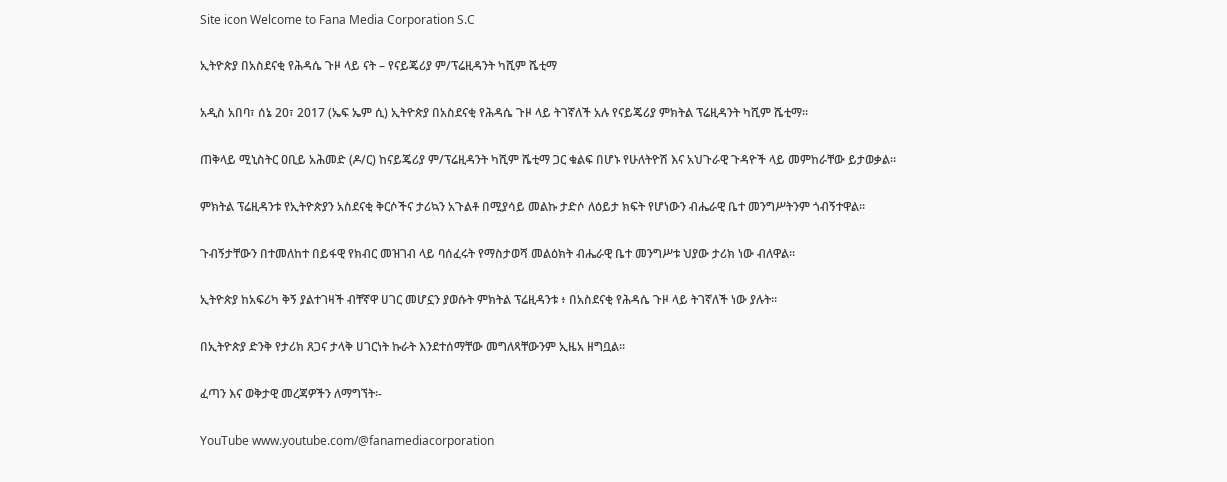Site icon Welcome to Fana Media Corporation S.C

ኢትዮጵያ በአስደናቂ የሕዳሴ ጉዞ ላይ ናት – የናይጄሪያ ም/ፕሬዚዳንት ካሺም ሼቲማ

አዲስ አበባ፣ ሰኔ 20፣ 2017 (ኤፍ ኤም ሲ) ኢትዮጵያ በአስደናቂ የሕዳሴ ጉዞ ላይ ትገኛለች አሉ የናይጄሪያ ምክትል ፕሬዚዳንት ካሺም ሼቲማ።

ጠቅላይ ሚኒስትር ዐቢይ አሕመድ (ዶ/ር) ከናይጄሪያ ም/ፕሬዚዳንት ካሺም ሼቲማ ጋር ቁልፍ በሆኑ የሁለትዮሽ እና አህጉራዊ ጉዳዮች ላይ መምከራቸው ይታወቃል።

ምክትል ፕሬዚዳንቱ የኢትዮጵያን አስደናቂ ቅርሶችና ታሪኳን አጉልቶ በሚያሳይ መልኩ ታድሶ ለዕይታ ክፍት የሆነውን ብሔራዊ ቤተ መንግሥትንም ጎብኝተዋል።

ጉብኝታቸውን በተመለከተ በይፋዊ የክብር መዝገብ ላይ ባሰፈሩት የማስታወሻ መልዕክት ብሔራዊ ቤተ መንግሥቱ ህያው ታሪክ ነው ብለዋል።

ኢትዮጵያ ከአፍሪካ ቅኝ ያልተገዛች ብቸኛዋ ሀገር መሆኗን ያወሱት ምክትል ፕሬዚዳንቱ ፥ በአስደናቂ የሕዳሴ ጉዞ ላይ ትገኛለች ነው ያሉት።

በኢትዮጵያ ድንቅ የታሪክ ጸጋና ታላቅ ሀገርነት ኩራት እንደተሰማቸው መግለጻቸውንም ኢዜአ ዘግቧል፡፡

ፈጣን እና ወቅታዊ መረጃዎችን ለማግኘት፡-

YouTube www.youtube.com/@fanamediacorporation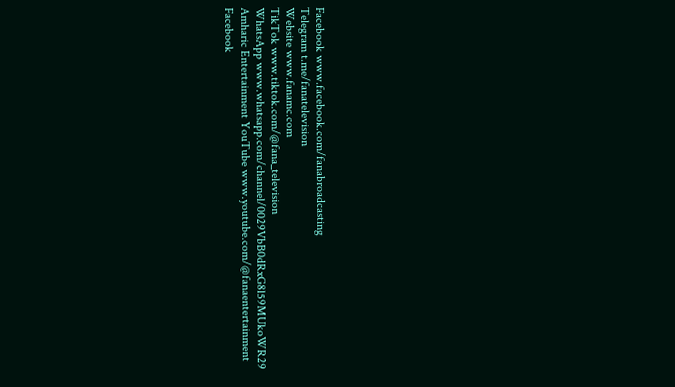Facebook www.facebook.com/fanabroadcasting
Telegram t.me/fanatelevision
Website www.fanamc.com
TikTok www.tiktok.com/@fana_television
WhatsApp www.whatsapp.com/channel/0029VbB0dRxG8l59MUkoWR29
Amharic Entertainment YouTube www.youtube.com/@fanaentertainment
Facebook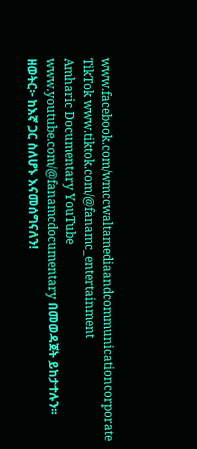www.facebook.com/wmccwaltamediaandcommunicationcorporate
TikTok www.tiktok.com/@fanamc_entertainment
Amharic Documentary YouTube www.youtube.com/@fanamcdocumentary በመወዳጀት ይከታተሉን፡፡
ዘወትር፦ ከእኛ ጋር ስለሆኑ እናመሰግናለን!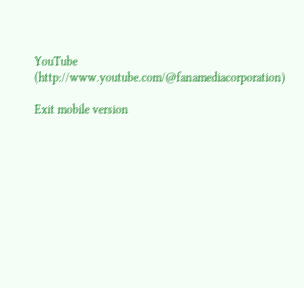YouTube (http://www.youtube.com/@fanamediacorporation)

Exit mobile version